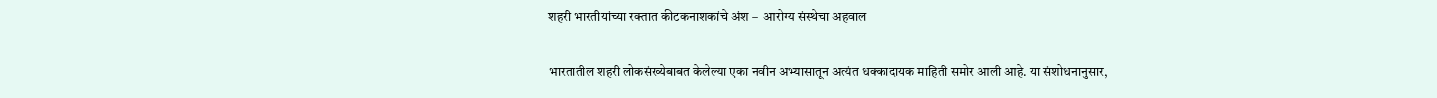शहरी भारतीयांच्या रक्तात कीटकनाशकांचे अंश –  आरोग्य संस्थेचा अहवाल

भारतातील शहरी लोकसंख्येबाबत केलेल्या एका नवीन अभ्यासातून अत्यंत धक्कादायक माहिती समोर आली आहे. या संशोधनानुसार,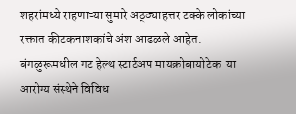शहरांमध्ये राहणाऱ्या सुमारे अठ्ठ्याहत्तर टक्के लोकांच्या रक्तात कीटकनाशकांचे अंश आढळले आहेत. बंगळुरूमधील गट हेल्थ स्टार्टअप मायक्रोबायोटेक  या आरोग्य संस्थेने विविध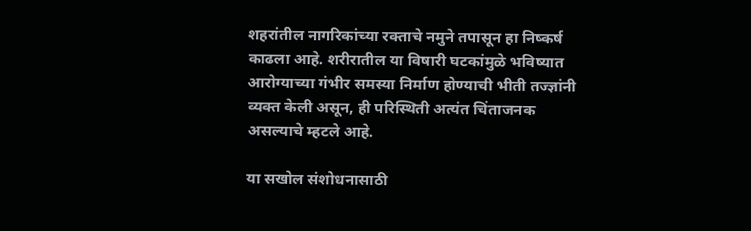शहरांतील नागरिकांच्या रक्ताचे नमुने तपासून हा निष्कर्ष काढला आहे. शरीरातील या विषारी घटकांमुळे भविष्यात आरोग्याच्या गंभीर समस्या निर्माण होण्याची भीती तज्ज्ञांनी व्यक्त केली असून, ही परिस्थिती अत्यंत चिंताजनक असल्याचे म्हटले आहे.

या सखोल संशोधनासाठी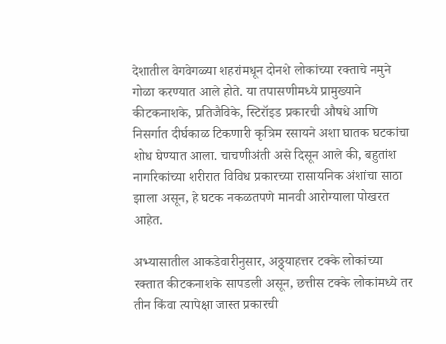देशातील वेगवेगळ्या शहरांमधून दोनशे लोकांच्या रक्ताचे नमुने गोळा करण्यात आले होते. या तपासणीमध्ये प्रामुख्याने कीटकनाशके, प्रतिजैविके, स्टिरॉइड प्रकारची औषधे आणि निसर्गात दीर्घकाळ टिकणारी कृत्रिम रसायने अशा घातक घटकांचा शोध घेण्यात आला. चाचणीअंती असे दिसून आले की, बहुतांश नागरिकांच्या शरीरात विविध प्रकारच्या रासायनिक अंशांचा साठा झाला असून, हे घटक नकळतपणे मानवी आरोग्याला पोखरत आहेत.

अभ्यासातील आकडेवारीनुसार, अठ्ठ्याहत्तर टक्के लोकांच्या रक्तात कीटकनाशके सापडली असून, छत्तीस टक्के लोकांमध्ये तर तीन किंवा त्यापेक्षा जास्त प्रकारची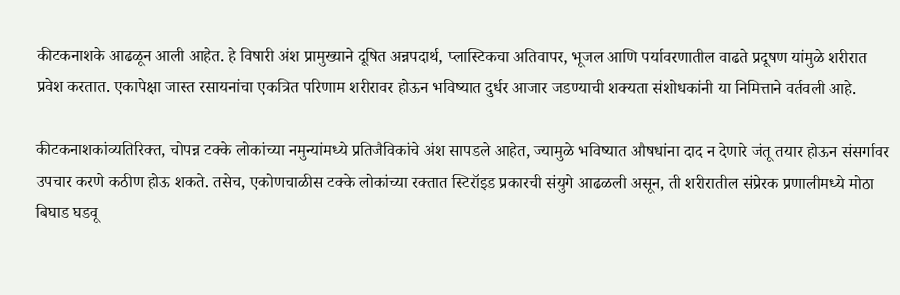कीटकनाशके आढळून आली आहेत. हे विषारी अंश प्रामुख्याने दूषित अन्नपदार्थ, प्लास्टिकचा अतिवापर, भूजल आणि पर्यावरणातील वाढते प्रदूषण यांमुळे शरीरात प्रवेश करतात. एकापेक्षा जास्त रसायनांचा एकत्रित परिणाम शरीरावर होऊन भविष्यात दुर्धर आजार जडण्याची शक्यता संशोधकांनी या निमित्ताने वर्तवली आहे.

कीटकनाशकांव्यतिरिक्त, चोपन्न टक्के लोकांच्या नमुन्यांमध्ये प्रतिजैविकांचे अंश सापडले आहेत, ज्यामुळे भविष्यात औषधांना दाद न देणारे जंतू तयार होऊन संसर्गावर उपचार करणे कठीण होऊ शकते. तसेच, एकोणचाळीस टक्के लोकांच्या रक्तात स्टिरॉइड प्रकारची संयुगे आढळली असून, ती शरीरातील संप्रेरक प्रणालीमध्ये मोठा बिघाड घडवू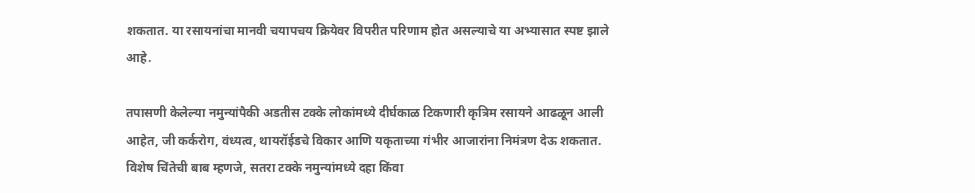शकतात. या रसायनांचा मानवी चयापचय क्रियेवर विपरीत परिणाम होत असल्याचे या अभ्यासात स्पष्ट झाले आहे.

तपासणी केलेल्या नमुन्यांपैकी अडतीस टक्के लोकांमध्ये दीर्घकाळ टिकणारी कृत्रिम रसायने आढळून आली आहेत, जी कर्करोग, वंध्यत्व, थायरॉईडचे विकार आणि यकृताच्या गंभीर आजारांना निमंत्रण देऊ शकतात. विशेष चिंतेची बाब म्हणजे, सतरा टक्के नमुन्यांमध्ये दहा किंवा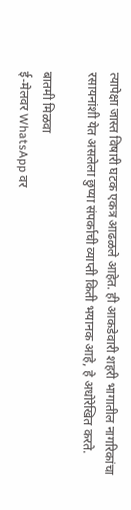त्यापेक्षा जास्त विषारी घटक एकत्र आढळले आहेत. ही आकडेवारी शहरी भागातील नागरिकांचा रसायनांशी येत असलेला छुप्या संपर्काची व्याप्ती किती भयानक आहे, हे अधोरेखित करते.

बातमी मिळवा
ई-मेलवर WhatsApp वर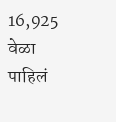16,925 वेळा पाहिलं